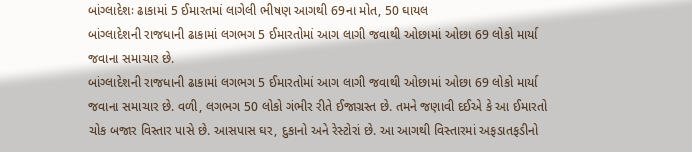બાંગ્લાદેશઃ ઢાકામાં 5 ઈમારતમાં લાગેલી ભીષણ આગથી 69ના મોત, 50 ઘાયલ
બાંગ્લાદેશની રાજધાની ઢાકામાં લગભગ 5 ઈમારતોમાં આગ લાગી જવાથી ઓછામાં ઓછા 69 લોકો માર્યા જવાના સમાચાર છે.
બાંગ્લાદેશની રાજધાની ઢાકામાં લગભગ 5 ઈમારતોમાં આગ લાગી જવાથી ઓછામાં ઓછા 69 લોકો માર્યા જવાના સમાચાર છે. વળી, લગભગ 50 લોકો ગંભીર રીતે ઈજાગ્રસ્ત છે. તમને જણાવી દઈએ કે આ ઈમારતો ચોક બજાર વિસ્તાર પાસે છે. આસપાસ ઘર, દુકાનો અને રેસ્ટોરાં છે. આ આગથી વિસ્તારમાં અફડાતફડીનો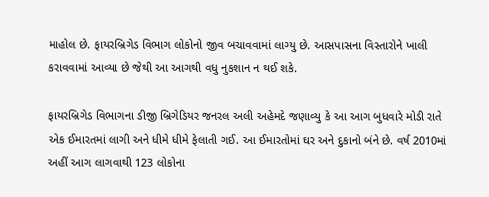માહોલ છે. ફાયરબ્રિગેડ વિભાગ લોકોનો જીવ બચાવવામાં લાગ્યુ છે. આસપાસના વિસ્તારોને ખાલી કરાવવામાં આવ્યા છે જેથી આ આગથી વધુ નુકશાન ન થઈ શકે.

ફાયરબ્રિગેડ વિભાગના ડીજી બ્રિગેડિયર જનરલ અલી અહેમદે જણાવ્યુ કે આ આગ બુધવારે મોડી રાતે એક ઈમારતમાં લાગી અને ધીમે ધીમે ફેલાતી ગઈ. આ ઈમારતોમાં ઘર અને દુકાનો બંને છે. વર્ષ 2010માં અહીં આગ લાગવાથી 123 લોકોના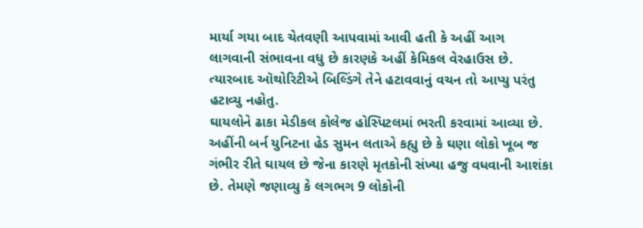માર્યા ગયા બાદ ચેતવણી આપવામાં આવી હતી કે અહીં આગ લાગવાની સંભાવના વધુ છે કારણકે અહીં કેમિકલ વેરહાઉસ છે. ત્યારબાદ ઑથોરિટીએ બિલ્ડિંગે તેને હટાવવાનું વચન તો આપ્યુ પરંતુ હટાવ્યુ નહોતુ.
ઘાયલોને ઢાકા મેડીકલ કોલેજ હોસ્પિટલમાં ભરતી કરવામાં આવ્યા છે. અહીંની બર્ન યુનિટના હેડ સુમન લતાએ કહ્યુ છે કે ઘણા લોકો ખૂબ જ ગંભીર રીતે ઘાયલ છે જેના કારણે મૃતકોની સંખ્યા હજુ વધવાની આશંકા છે. તેમણે જણાવ્યુ કે લગભગ 9 લોકોની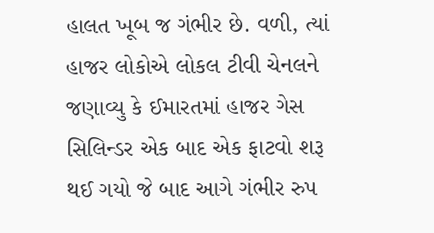હાલત ખૂબ જ ગંભીર છે. વળી, ત્યાં હાજર લોકોએ લોકલ ટીવી ચેનલને જણાવ્યુ કે ઈમારતમાં હાજર ગેસ સિલિન્ડર એક બાદ એક ફાટવો શરૂ થઈ ગયો જે બાદ આગે ગંભીર રુપ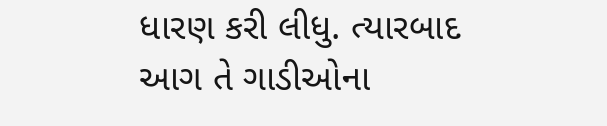ધારણ કરી લીધુ. ત્યારબાદ આગ તે ગાડીઓના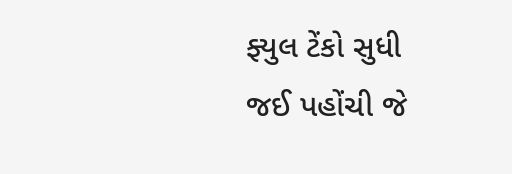ફ્યુલ ટેંકો સુધી જઈ પહોંચી જે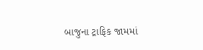બાજુના ટ્રાફિક જામમાં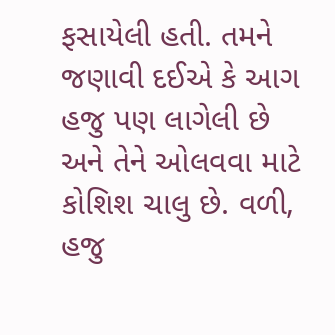ફસાયેલી હતી. તમને જણાવી દઈએ કે આગ હજુ પણ લાગેલી છે અને તેને ઓલવવા માટે કોશિશ ચાલુ છે. વળી, હજુ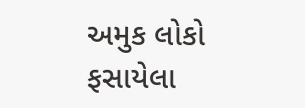અમુક લોકો ફસાયેલા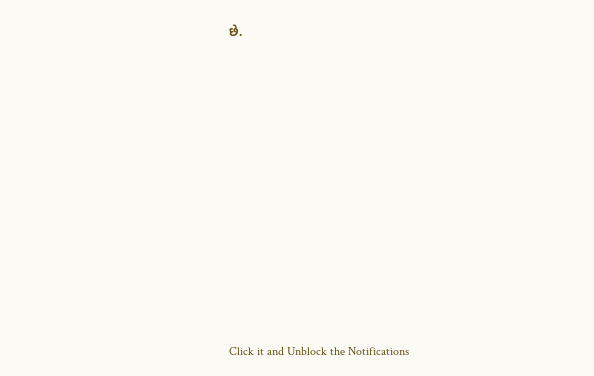છે.












Click it and Unblock the Notifications